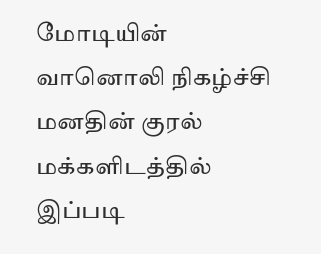மோடியின் வானொலி நிகழ்ச்சி மனதின் குரல் மக்களிடத்தில் இப்படி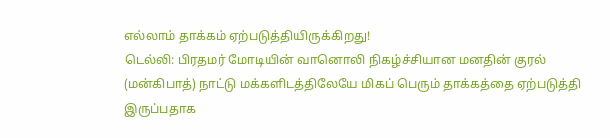எல்லாம் தாக்கம் ஏற்படுத்தியிருக்கிறது!
டெல்லி: பிரதமர் மோடியின் வானொலி நிகழ்ச்சியான மனதின் குரல் (மன்கிபாத்) நாட்டு மக்களிடத்திலேயே மிகப் பெரும் தாக்கத்தை ஏற்படுத்தி இருப்பதாக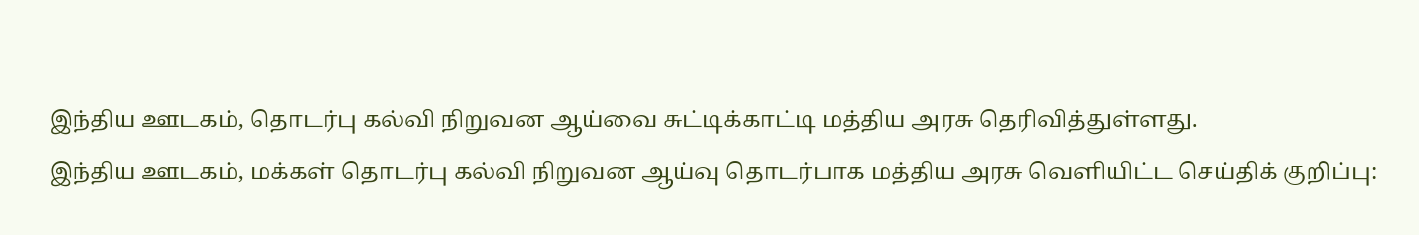இந்திய ஊடகம், தொடர்பு கல்வி நிறுவன ஆய்வை சுட்டிக்காட்டி மத்திய அரசு தெரிவித்துள்ளது.
இந்திய ஊடகம், மக்கள் தொடர்பு கல்வி நிறுவன ஆய்வு தொடர்பாக மத்திய அரசு வெளியிட்ட செய்திக் குறிப்பு: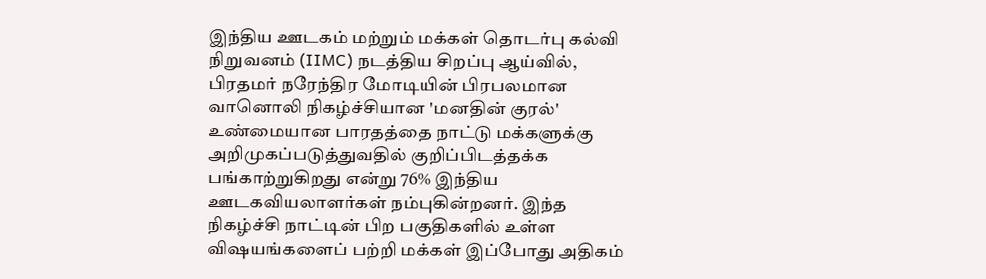இந்திய ஊடகம் மற்றும் மக்கள் தொடர்பு கல்வி நிறுவனம் (IIMC) நடத்திய சிறப்பு ஆய்வில், பிரதமர் நரேந்திர மோடியின் பிரபலமான வானொலி நிகழ்ச்சியான 'மனதின் குரல்' உண்மையான பாரதத்தை நாட்டு மக்களுக்கு அறிமுகப்படுத்துவதில் குறிப்பிடத்தக்க பங்காற்றுகிறது என்று 76% இந்திய ஊடகவியலாளர்கள் நம்புகின்றனர். இந்த நிகழ்ச்சி நாட்டின் பிற பகுதிகளில் உள்ள விஷயங்களைப் பற்றி மக்கள் இப்போது அதிகம்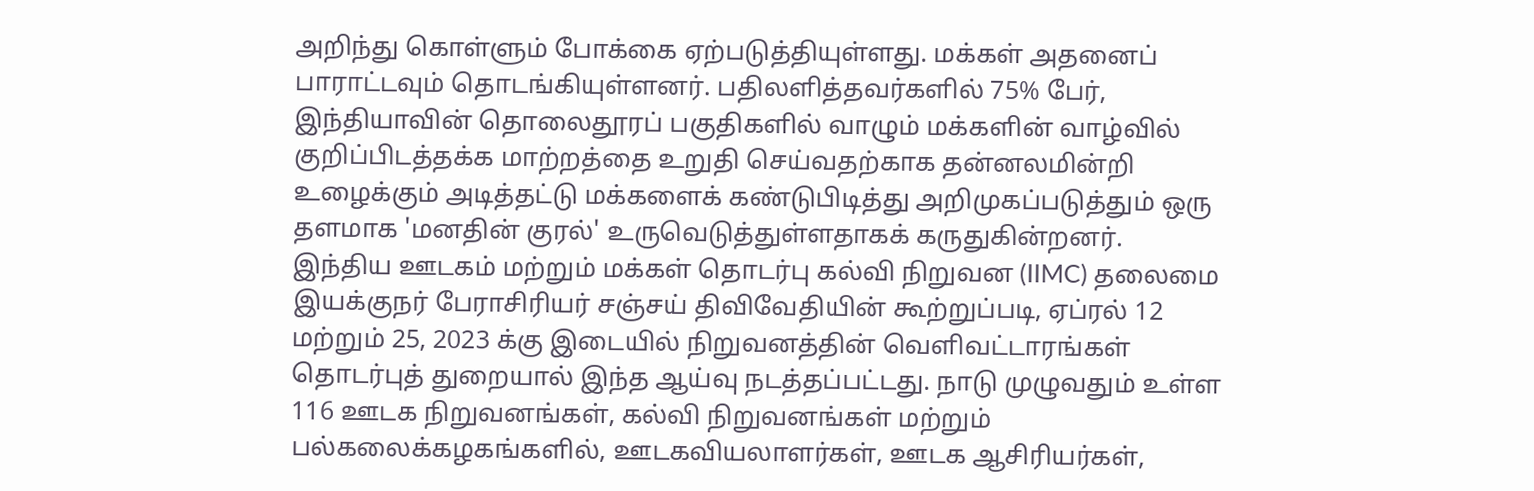அறிந்து கொள்ளும் போக்கை ஏற்படுத்தியுள்ளது. மக்கள் அதனைப் பாராட்டவும் தொடங்கியுள்ளனர். பதிலளித்தவர்களில் 75% பேர், இந்தியாவின் தொலைதூரப் பகுதிகளில் வாழும் மக்களின் வாழ்வில் குறிப்பிடத்தக்க மாற்றத்தை உறுதி செய்வதற்காக தன்னலமின்றி உழைக்கும் அடித்தட்டு மக்களைக் கண்டுபிடித்து அறிமுகப்படுத்தும் ஒரு தளமாக 'மனதின் குரல்' உருவெடுத்துள்ளதாகக் கருதுகின்றனர்.
இந்திய ஊடகம் மற்றும் மக்கள் தொடர்பு கல்வி நிறுவன (IIMC) தலைமை இயக்குநர் பேராசிரியர் சஞ்சய் திவிவேதியின் கூற்றுப்படி, ஏப்ரல் 12 மற்றும் 25, 2023 க்கு இடையில் நிறுவனத்தின் வெளிவட்டாரங்கள் தொடர்புத் துறையால் இந்த ஆய்வு நடத்தப்பட்டது. நாடு முழுவதும் உள்ள 116 ஊடக நிறுவனங்கள், கல்வி நிறுவனங்கள் மற்றும் பல்கலைக்கழகங்களில், ஊடகவியலாளர்கள், ஊடக ஆசிரியர்கள்,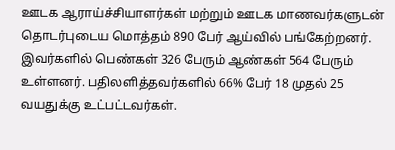ஊடக ஆராய்ச்சியாளர்கள் மற்றும் ஊடக மாணவர்களுடன் தொடர்புடைய மொத்தம் 890 பேர் ஆய்வில் பங்கேற்றனர். இவர்களில் பெண்கள் 326 பேரும் ஆண்கள் 564 பேரும் உள்ளனர். பதிலளித்தவர்களில் 66% பேர் 18 முதல் 25 வயதுக்கு உட்பட்டவர்கள்.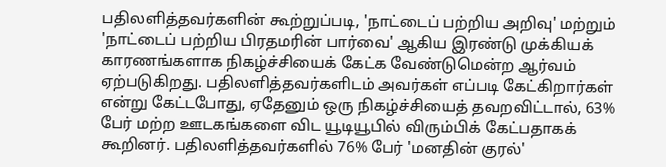பதிலளித்தவர்களின் கூற்றுப்படி, 'நாட்டைப் பற்றிய அறிவு' மற்றும் 'நாட்டைப் பற்றிய பிரதமரின் பார்வை' ஆகிய இரண்டு முக்கியக் காரணங்களாக நிகழ்ச்சியைக் கேட்க வேண்டுமென்ற ஆர்வம் ஏற்படுகிறது. பதிலளித்தவர்களிடம் அவர்கள் எப்படி கேட்கிறார்கள் என்று கேட்டபோது, ஏதேனும் ஒரு நிகழ்ச்சியைத் தவறவிட்டால், 63% பேர் மற்ற ஊடகங்களை விட யூடியூபில் விரும்பிக் கேட்பதாகக் கூறினர். பதிலளித்தவர்களில் 76% பேர் 'மனதின் குரல்'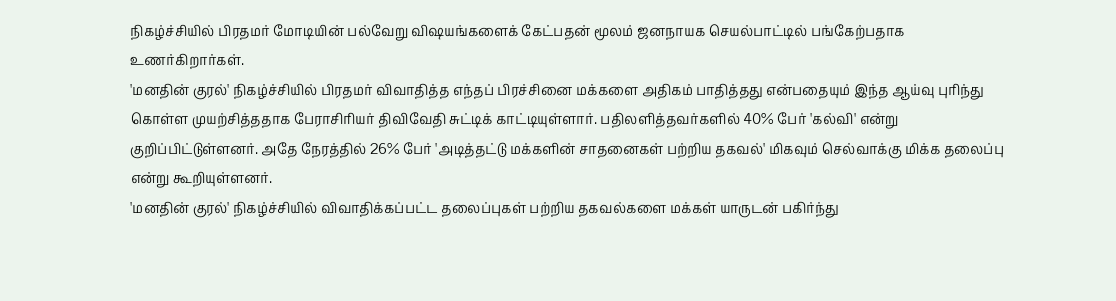நிகழ்ச்சியில் பிரதமர் மோடியின் பல்வேறு விஷயங்களைக் கேட்பதன் மூலம் ஜனநாயக செயல்பாட்டில் பங்கேற்பதாக உணர்கிறார்கள்.
'மனதின் குரல்' நிகழ்ச்சியில் பிரதமர் விவாதித்த எந்தப் பிரச்சினை மக்களை அதிகம் பாதித்தது என்பதையும் இந்த ஆய்வு புரிந்து கொள்ள முயற்சித்ததாக பேராசிரியர் திவிவேதி சுட்டிக் காட்டியுள்ளார். பதிலளித்தவர்களில் 40% பேர் 'கல்வி' என்று குறிப்பிட்டுள்ளனர். அதே நேரத்தில் 26% பேர் 'அடித்தட்டு மக்களின் சாதனைகள் பற்றிய தகவல்' மிகவும் செல்வாக்கு மிக்க தலைப்பு என்று கூறியுள்ளனர்.
'மனதின் குரல்' நிகழ்ச்சியில் விவாதிக்கப்பட்ட தலைப்புகள் பற்றிய தகவல்களை மக்கள் யாருடன் பகிர்ந்து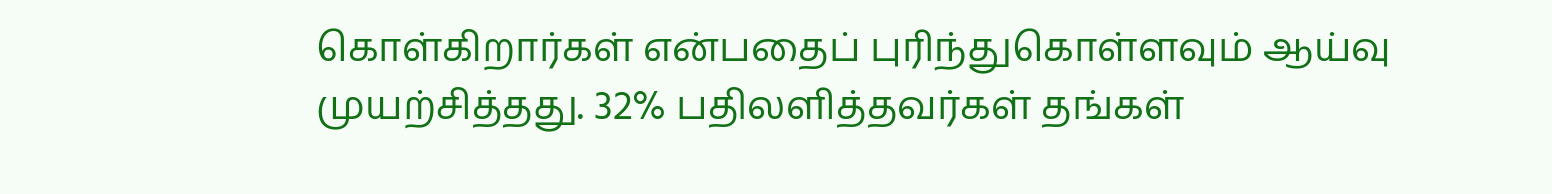கொள்கிறார்கள் என்பதைப் புரிந்துகொள்ளவும் ஆய்வு முயற்சித்தது. 32% பதிலளித்தவர்கள் தங்கள்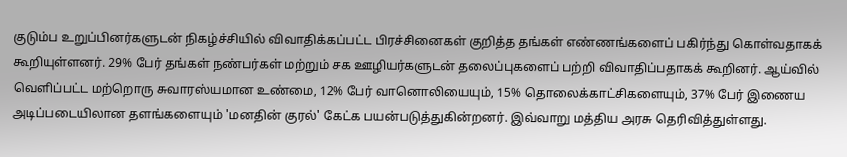குடும்ப உறுப்பினர்களுடன் நிகழ்ச்சியில் விவாதிக்கப்பட்ட பிரச்சினைகள் குறித்த தங்கள் எண்ணங்களைப் பகிர்ந்து கொள்வதாகக் கூறியுள்ளனர். 29% பேர் தங்கள் நண்பர்கள் மற்றும் சக ஊழியர்களுடன் தலைப்புகளைப் பற்றி விவாதிப்பதாகக் கூறினர். ஆய்வில் வெளிப்பட்ட மற்றொரு சுவாரஸ்யமான உண்மை, 12% பேர் வானொலியையும், 15% தொலைக்காட்சிகளையும், 37% பேர் இணைய அடிப்படையிலான தளங்களையும் 'மனதின் குரல்' கேட்க பயன்படுத்துகின்றனர். இவ்வாறு மத்திய அரசு தெரிவித்துள்ளது.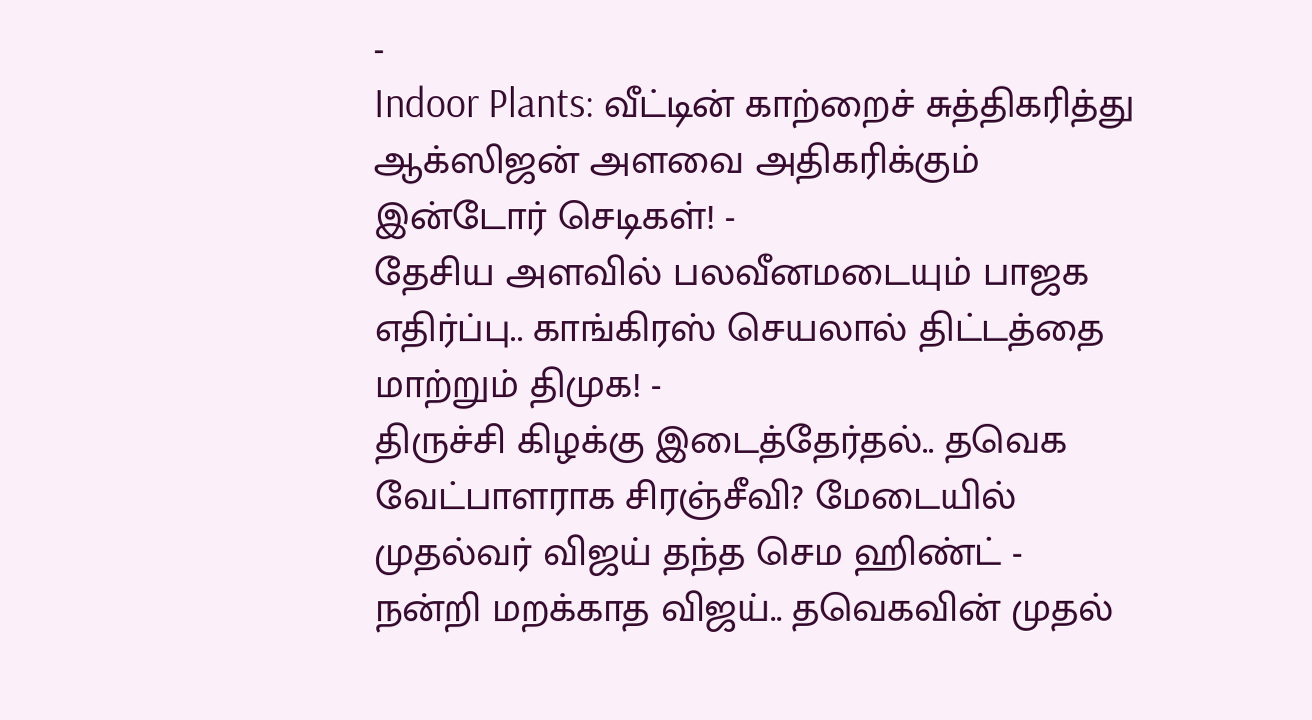-
Indoor Plants: வீட்டின் காற்றைச் சுத்திகரித்து ஆக்ஸிஜன் அளவை அதிகரிக்கும் இன்டோர் செடிகள்! -
தேசிய அளவில் பலவீனமடையும் பாஜக எதிர்ப்பு.. காங்கிரஸ் செயலால் திட்டத்தை மாற்றும் திமுக! -
திருச்சி கிழக்கு இடைத்தேர்தல்.. தவெக வேட்பாளராக சிரஞ்சீவி? மேடையில் முதல்வர் விஜய் தந்த செம ஹிண்ட் -
நன்றி மறக்காத விஜய்.. தவெகவின் முதல்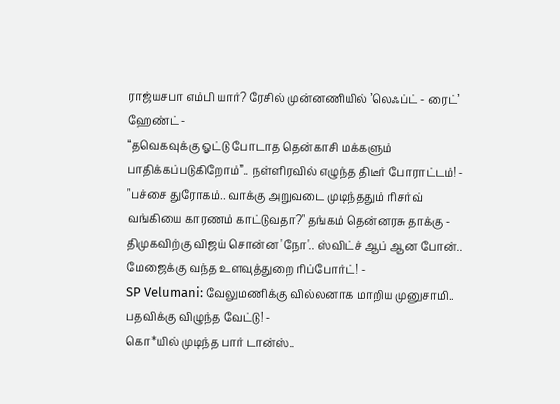ராஜ்யசபா எம்பி யார்? ரேசில் முன்னணியில் ’லெஃப்ட் - ரைட்’ ஹேண்ட் -
“தவெகவுக்கு ஓட்டு போடாத தென்காசி மக்களும் பாதிக்கப்படுகிறோம்”.. நள்ளிரவில் எழுந்த திடீர் போராட்டம்! -
"பச்சை துரோகம்.. வாக்கு அறுவடை முடிந்ததும் ரிசர்வ் வங்கியை காரணம் காட்டுவதா?" தங்கம் தென்னரசு தாக்கு -
திமுகவிற்கு விஜய் சொன்ன 'நோ'.. ஸ்விட்ச் ஆப் ஆன போன்.. மேஜைக்கு வந்த உளவுத்துறை ரிப்போர்ட்! -
SP Velumani: வேலுமணிக்கு வில்லனாக மாறிய முனுசாமி.. பதவிக்கு விழுந்த வேட்டு! -
கொ*யில் முடிந்த பார் டான்ஸ்..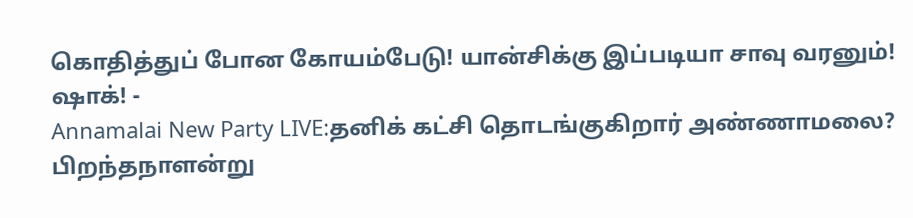கொதித்துப் போன கோயம்பேடு! யான்சிக்கு இப்படியா சாவு வரனும்! ஷாக்! -
Annamalai New Party LIVE:தனிக் கட்சி தொடங்குகிறார் அண்ணாமலை? பிறந்தநாளன்று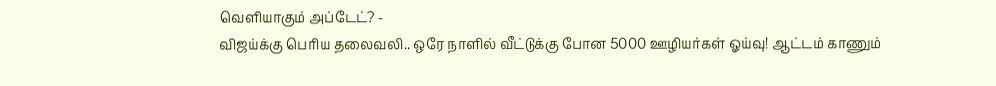வெளியாகும் அப்டேட்? -
விஜய்க்கு பெரிய தலைவலி.. ஒரே நாளில் வீட்டுக்கு போன 5000 ஊழியர்கள் ஓய்வு! ஆட்டம் காணும்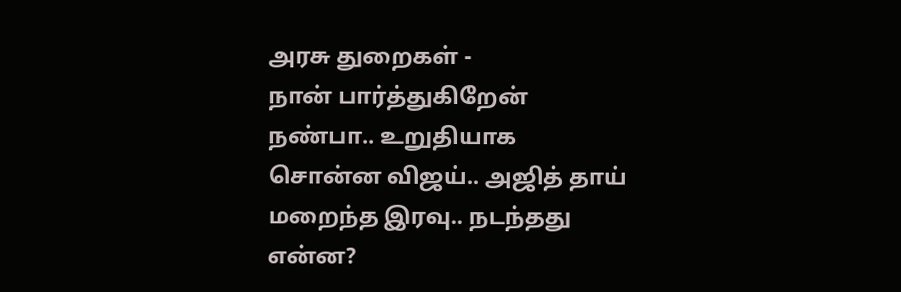அரசு துறைகள் -
நான் பார்த்துகிறேன் நண்பா.. உறுதியாக சொன்ன விஜய்.. அஜித் தாய் மறைந்த இரவு.. நடந்தது என்ன?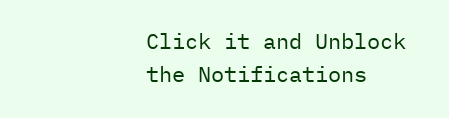Click it and Unblock the Notifications